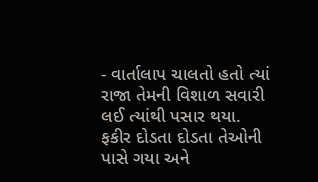- વાર્તાલાપ ચાલતો હતો ત્યાં રાજા તેમની વિશાળ સવારી લઈ ત્યાંથી પસાર થયા. ફકીર દોડતા દોડતા તેઓની પાસે ગયા અને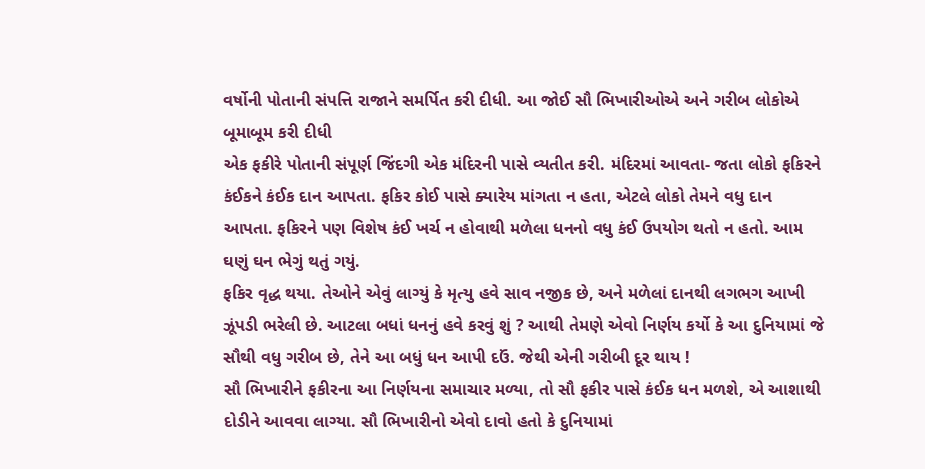વર્ષોની પોતાની સંપત્તિ રાજાને સમર્પિત કરી દીધી. આ જોઈ સૌ ભિખારીઓએ અને ગરીબ લોકોએ બૂમાબૂમ કરી દીધી
એક ફકીરે પોતાની સંપૂર્ણ જિંદગી એક મંદિરની પાસે વ્યતીત કરી. મંદિરમાં આવતા- જતા લોકો ફકિરને કંઈકને કંઈક દાન આપતા. ફકિર કોઈ પાસે ક્યારેય માંગતા ન હતા, એટલે લોકો તેમને વધુ દાન આપતા. ફકિરને પણ વિશેષ કંઈ ખર્ચ ન હોવાથી મળેલા ધનનો વધુ કંઈ ઉપયોગ થતો ન હતો. આમ ઘણું ઘન ભેગું થતું ગયું.
ફકિર વૃદ્ધ થયા. તેઓને એવું લાગ્યું કે મૃત્યુ હવે સાવ નજીક છે, અને મળેલાં દાનથી લગભગ આખી ઝૂંપડી ભરેલી છે. આટલા બધાં ધનનું હવે કરવું શું ? આથી તેમણે એવો નિર્ણય કર્યો કે આ દુનિયામાં જે સૌથી વધુ ગરીબ છે, તેને આ બધું ધન આપી દઉં. જેથી એની ગરીબી દૂર થાય !
સૌ ભિખારીને ફકીરના આ નિર્ણયના સમાચાર મળ્યા, તો સૌ ફકીર પાસે કંઈક ધન મળશે, એ આશાથી દોડીને આવવા લાગ્યા. સૌ ભિખારીનો એવો દાવો હતો કે દુનિયામાં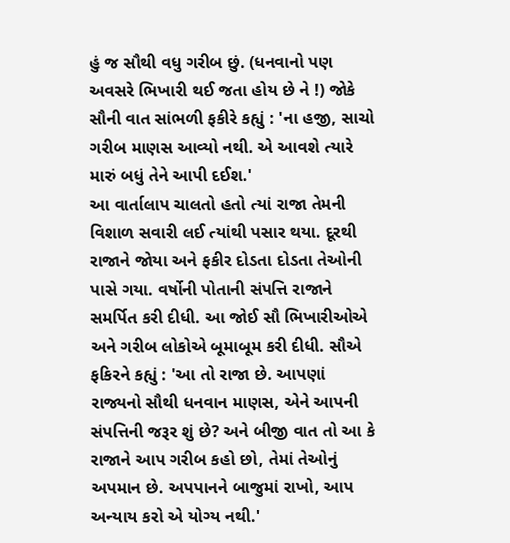હું જ સૌથી વધુ ગરીબ છું. (ધનવાનો પણ અવસરે ભિખારી થઈ જતા હોય છે ને !) જોકે સૌની વાત સાંભળી ફકીરે કહ્યું : 'ના હજી, સાચો ગરીબ માણસ આવ્યો નથી. એ આવશે ત્યારે મારું બધું તેને આપી દઈશ.'
આ વાર્તાલાપ ચાલતો હતો ત્યાં રાજા તેમની વિશાળ સવારી લઈ ત્યાંથી પસાર થયા. દૂરથી રાજાને જોયા અને ફકીર દોડતા દોડતા તેઓની પાસે ગયા. વર્ષોની પોતાની સંપત્તિ રાજાને સમર્પિત કરી દીધી. આ જોઈ સૌ ભિખારીઓએ અને ગરીબ લોકોએ બૂમાબૂમ કરી દીધી. સૌએ ફકિરને કહ્યું : 'આ તો રાજા છે. આપણાં રાજ્યનો સૌથી ધનવાન માણસ, એને આપની સંપત્તિની જરૂર શું છે? અને બીજી વાત તો આ કે રાજાને આપ ગરીબ કહો છો, તેમાં તેઓનું અપમાન છે. અપપાનને બાજુમાં રાખો, આપ અન્યાય કરો એ યોગ્ય નથી.'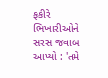ફકીરે ભિખારીઓને સરસ જવાબ આપ્યો : 'તમે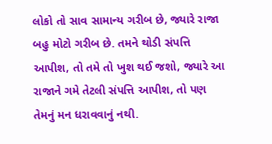લોકો તો સાવ સામાન્ય ગરીબ છે, જ્યારે રાજા બહુ મોટો ગરીબ છે. તમને થોડી સંપત્તિ આપીશ, તો તમે તો ખુશ થઈ જશો, જ્યારે આ રાજાને ગમે તેટલી સંપત્તિ આપીશ, તો પણ તેમનું મન ધરાવવાનું નથી.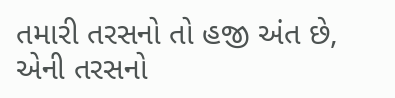તમારી તરસનો તો હજી અંત છે, એની તરસનો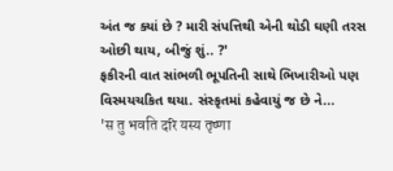અંત જ ક્યાં છે ? મારી સંપત્તિથી એની થોડી ઘણી તરસ ઓછી થાય, બીજું શું.. ?'
ફકીરની વાત સાંભળી ભૂપતિની સાથે ભિખારીઓ પણ વિસ્મયચકિત થયા. સંસ્કૃતમાં કહેવાયું જ છે ને...
'स तु भवति दरि यस्य तृष्णा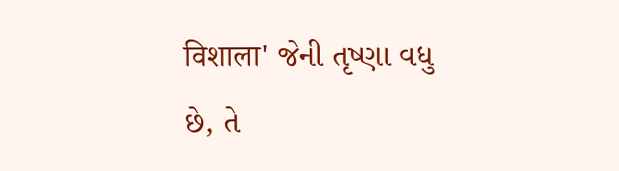विशाला' જેની તૃષ્ણા વધુ છે, તે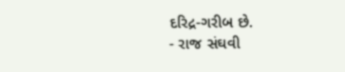દરિદ્ર-ગરીબ છે.
- રાજ સંઘવી